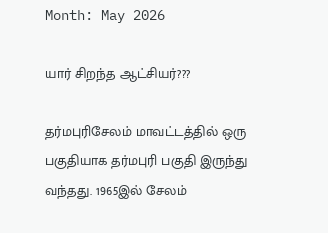Month: May 2026

யார் சிறந்த ஆட்சியர்???

தர்மபுரிசேலம் மாவட்டத்தில் ஒரு பகுதியாக தர்மபுரி பகுதி இருந்து வந்தது. 1965இல் சேலம்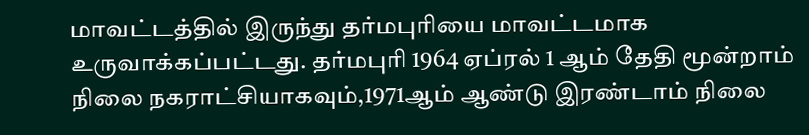மாவட்டத்தில் இருந்து தர்மபுரியை மாவட்டமாக உருவாக்கப்பட்டது. தர்மபுரி 1964 ஏப்ரல் 1 ஆம் தேதி மூன்றாம் நிலை நகராட்சியாகவும்,1971ஆம் ஆண்டு இரண்டாம் நிலை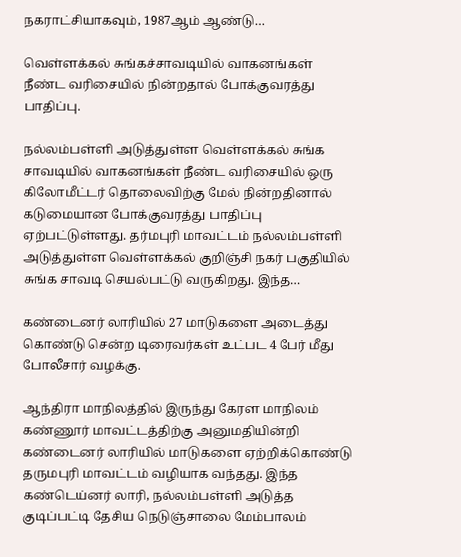நகராட்சியாகவும், 1987ஆம் ஆண்டு…

வெள்ளக்கல் சுங்கச்சாவடியில் வாகனங்கள் நீண்ட வரிசையில் நின்றதால் போக்குவரத்து பாதிப்பு.

நல்லம்பள்ளி அடுத்துள்ள வெள்ளக்கல் சுங்க சாவடியில் வாகனங்கள் நீண்ட வரிசையில் ஒரு கிலோமீட்டர் தொலைவிற்கு மேல் நின்றதினால் கடுமையான போக்குவரத்து பாதிப்பு ஏற்பட்டுள்ளது. தர்மபுரி மாவட்டம் நல்லம்பள்ளி அடுத்துள்ள வெள்ளக்கல் குறிஞ்சி நகர் பகுதியில் சுங்க சாவடி செயல்பட்டு வருகிறது. இந்த…

கண்டைனர் லாரியில் 27 மாடுகளை அடைத்து கொண்டு சென்ற டிரைவர்கள் உட்பட 4 பேர் மீது போலீசார் வழக்கு.

ஆந்திரா மாநிலத்தில் இருந்து கேரள மாநிலம் கண்ணூர் மாவட்டத்திற்கு அனுமதியின்றி கண்டைனர் லாரியில் மாடுகளை ஏற்றிக்கொண்டு தருமபுரி மாவட்டம் வழியாக வந்தது. இந்த கண்டெய்னர் லாரி, நல்லம்பள்ளி அடுத்த குடிப்பட்டி தேசிய நெடுஞ்சாலை மேம்பாலம்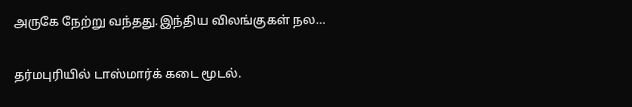அருகே நேற்று வந்தது.இந்திய விலங்குகள் நல…

தர்மபுரியில் டாஸ்மார்க் கடை மூடல்.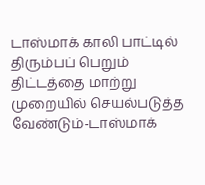டாஸ்மாக் காலி பாட்டில் திரும்பப் பெறும் திட்டத்தை மாற்று முறையில் செயல்படுத்த வேண்டும்-டாஸ்மாக்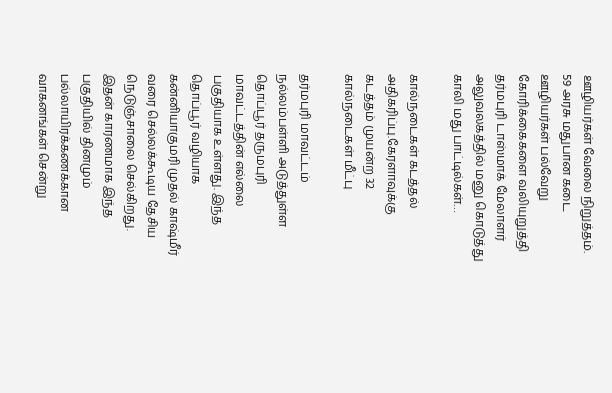ஊழியர்கள் வேலை நிறுத்தம். 59 அரசு மதுபான கடை ஊழியர்கள் பல்வேறு கோரிக்கைகளை வலியுறுத்தி தர்மபுரி டாஸ்மாக் மேலாளர் அலுவலகத்தில் மனு கொடுத்து காலி மது பாட்டில்கள்…

கால்நடைகள் கடத்தல் அதிகரிப்பு.கேரளாவுக்கு கடத்தம் முயன்ற 32 கால்நடைகள் மீட்பு

தர்மபுரி மாவட்டம் நல்லம்பள்ளி அடுத்துள்ள தொப்பூர் தருமபுரி மாவட்டத்தின் எல்லை பகுதியாக உள்ளது. இந்த தொப்பூர் வழியாக கன்னியாகுமரி முதல் காஷ்மீர் வரை செல்லக்கூடிய தேசிய நெடுஞ்சாலை செல்கிறது. இதன் காரணமாக இந்த பகுதியில் தினமும் பல்லாயிரக்கணக்கான வாகனங்கள் சென்று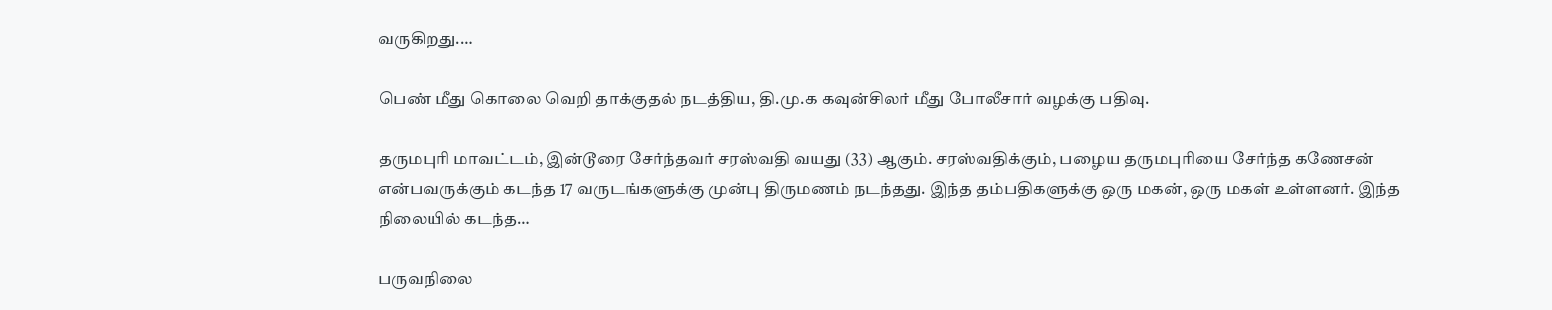வருகிறது.…

பெண் மீது கொலை வெறி தாக்குதல் நடத்திய, தி.மு.க கவுன்சிலர் மீது போலீசார் வழக்கு பதிவு.

தருமபுரி மாவட்டம், இன்டூரை சேர்ந்தவர் சரஸ்வதி வயது (33) ஆகும். சரஸ்வதிக்கும், பழைய தருமபுரியை சேர்ந்த கணேசன் என்பவருக்கும் கடந்த 17 வருடங்களுக்கு முன்பு திருமணம் நடந்தது. இந்த தம்பதிகளுக்கு ஒரு மகன், ஒரு மகள் உள்ளனர். இந்த நிலையில் கடந்த…

பருவநிலை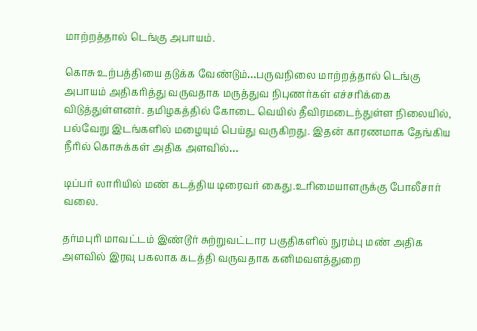மாற்றத்தால் டெங்கு அபாயம்.

கொசு உற்பத்தியை தடுக்க வேண்டும்…பருவநிலை மாற்றத்தால் டெங்கு அபாயம் அதிகரித்து வருவதாக மருத்துவ நிபுணர்கள் எச்சரிக்கை விடுத்துள்ளனர். தமிழகத்தில் கோடை வெயில் தீவிரமடைந்துள்ள நிலையில், பல்வேறு இடங்களில் மழையும் பெய்து வருகிறது. இதன் காரணமாக தேங்கிய நீரில் கொசுக்கள் அதிக அளவில்…

டிப்பர் லாரியில் மண் கடத்திய டிரைவர் கைது.உரிமையாளருக்கு போலீசார் வலை.

தர்மபுரி மாவட்டம் இண்டூர் சுற்றுவட்டார பகுதிகளில் நுரம்பு மண் அதிக அளவில் இரவு பகலாக கடத்தி வருவதாக கனிமவளத்துறை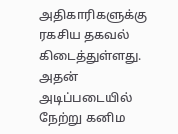அதிகாரிகளுக்கு ரகசிய தகவல் கிடைத்துள்ளது. அதன் அடிப்படையில் நேற்று கனிம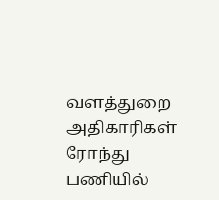வளத்துறை அதிகாரிகள் ரோந்து பணியில்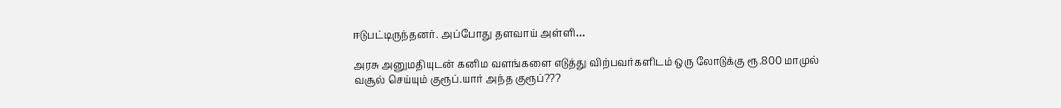ஈடுபட்டிருந்தனர். அப்போது தளவாய் அள்ளி…

அரசு அனுமதியுடன் கனிம வளங்களை எடுத்து விற்பவர்களிடம் ஒரு லோடுக்கு ரூ.800 மாமுல் வசூல் செய்யும் குரூப்.யார் அந்த குரூப்???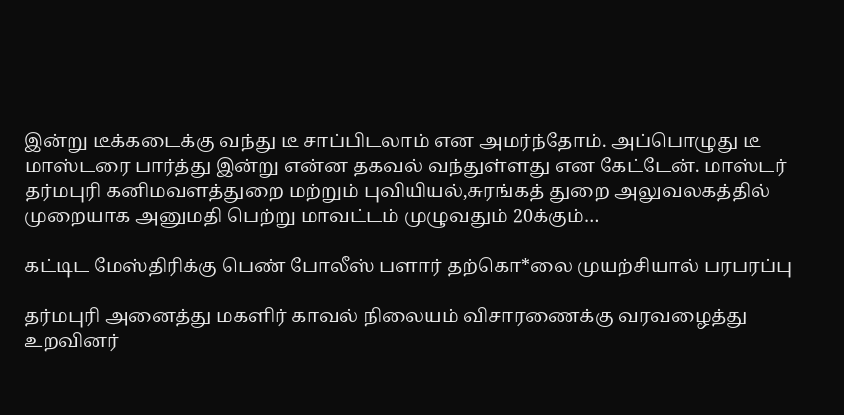இன்று டீக்கடைக்கு வந்து டீ சாப்பிடலாம் என அமர்ந்தோம். அப்பொழுது டீ மாஸ்டரை பார்த்து இன்று என்ன தகவல் வந்துள்ளது என கேட்டேன். மாஸ்டர் தர்மபுரி கனிமவளத்துறை மற்றும் புவியியல்,சுரங்கத் துறை அலுவலகத்தில் முறையாக அனுமதி பெற்று மாவட்டம் முழுவதும் 20க்கும்…

கட்டிட மேஸ்திரிக்கு பெண் போலீஸ் பளார் தற்கொ*லை முயற்சியால் பரபரப்பு

தர்மபுரி அனைத்து மகளிர் காவல் நிலையம் விசாரணைக்கு வரவழைத்து உறவினர்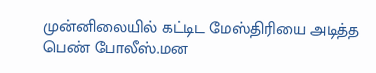முன்னிலையில் கட்டிட மேஸ்திரியை அடித்த பெண் போலீஸ்.மன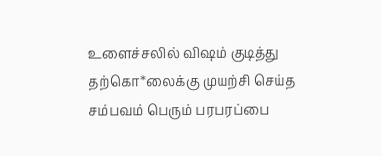உளைச்சலில் விஷம் குடித்து தற்கொ*லைக்கு முயற்சி செய்த சம்பவம் பெரும் பரபரப்பை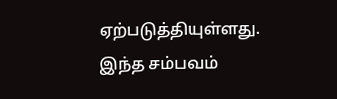ஏற்படுத்தியுள்ளது. இந்த சம்பவம்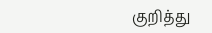குறித்து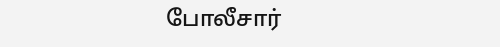போலீசார்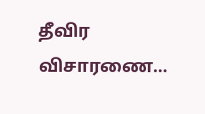தீவிர விசாரணை…